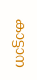കാട്ടാന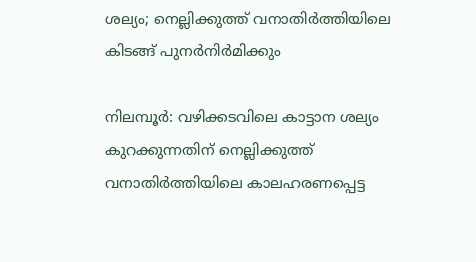ശല‍്യം; നെല്ലിക്കുത്ത് വനാതിർത്തിയിലെ കിടങ്ങ് പുനർനിർമിക്കും

നിലമ്പൂർ: വഴിക്കടവിലെ കാട്ടാന ശല‍്യം കുറക്കുന്നതിന് നെല്ലിക്കുത്ത് വനാതിർത്തിയിലെ കാലഹരണപ്പെട്ട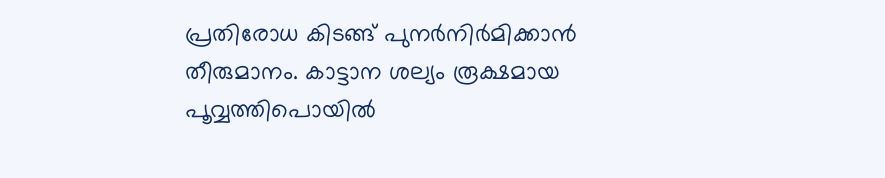പ്രതിരോധ കിടങ്ങ് പുനർനിർമിക്കാൻ തീരുമാനം. കാട്ടാന ശല്യം രൂക്ഷമായ പൂവ്വത്തിപൊയിൽ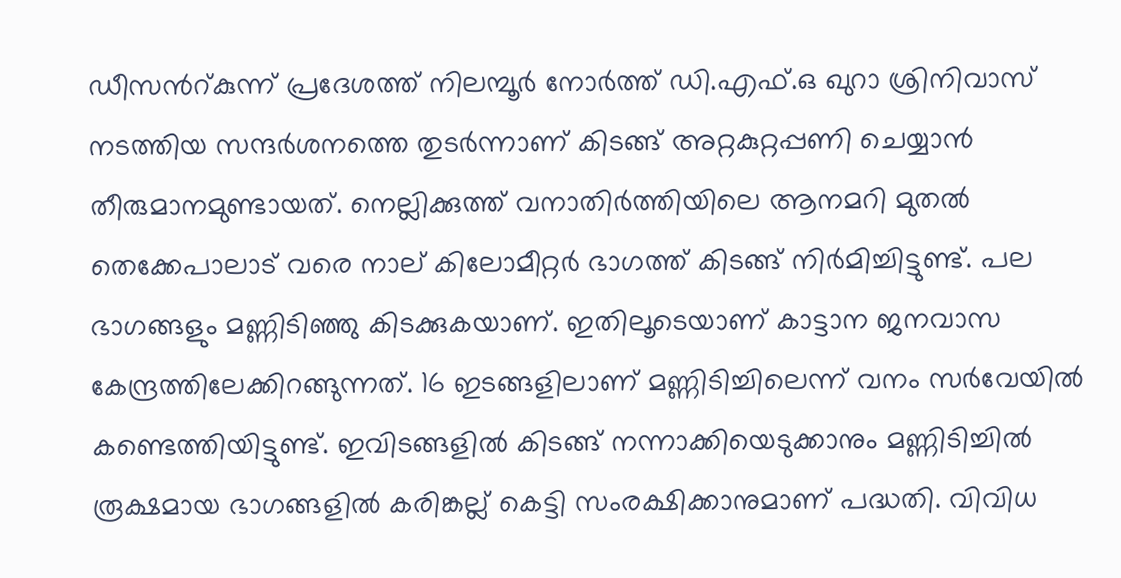ഡീസൻറ്കുന്ന് പ്രദേശത്ത് നിലമ്പൂർ നോർത്ത് ഡി.എഫ്.ഒ ഖുറാ ശ്രിനിവാസ് നടത്തിയ സന്ദർശനത്തെ തുടർന്നാണ് കിടങ്ങ് അറ്റകുറ്റപ്പണി ചെയ്യാൻ തീരുമാനമുണ്ടായത്. നെല്ലിക്കുത്ത് വനാതിർത്തിയിലെ ആനമറി മുതൽ തെക്കേപാലാട് വരെ നാല് കിലോമീറ്റർ ഭാഗത്ത് കിടങ്ങ് നിർമിച്ചിട്ടുണ്ട്. പല ഭാഗങ്ങളും മണ്ണിടിഞ്ഞു കിടക്കുകയാണ്. ഇതിലൂടെയാണ് കാട്ടാന ജനവാസ കേന്ദ്രത്തിലേക്കിറങ്ങുന്നത്. 16 ഇടങ്ങളിലാണ് മണ്ണിടിച്ചിലെന്ന് വനം സർവേയിൽ കണ്ടെത്തിയിട്ടുണ്ട്. ഇവിടങ്ങളിൽ കിടങ്ങ് നന്നാക്കിയെടുക്കാനും മണ്ണിടിച്ചിൽ രൂക്ഷമായ ഭാഗങ്ങളിൽ കരിങ്കല്ല് കെട്ടി സംരക്ഷിക്കാനുമാണ് പദ്ധതി. വിവിധ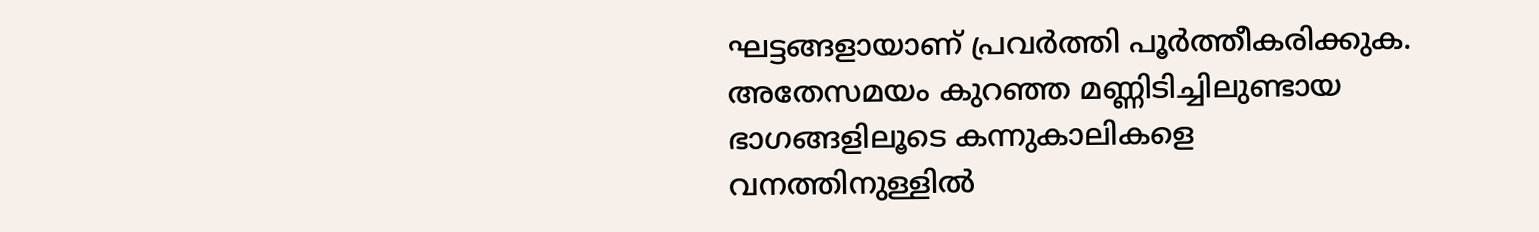ഘട്ടങ്ങളായാണ് പ്രവർത്തി പൂർത്തീകരിക്കുക. അതേസമയം കുറഞ്ഞ മണ്ണിടിച്ചിലുണ്ടായ ഭാഗങ്ങളിലൂടെ കന്നുകാലികളെ വനത്തിനുള്ളിൽ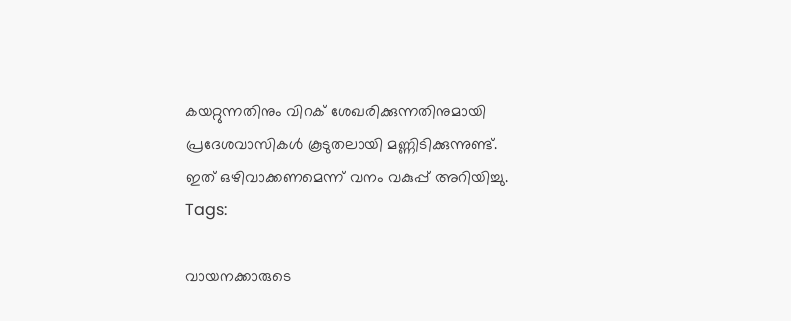കയറ്റുന്നതിനും വിറക് ശേഖരിക്കുന്നതിനുമായി പ്രദേശവാസികൾ കൂടുതലായി മണ്ണിടിക്കുന്നുണ്ട്. ഇത് ഒഴിവാക്കണമെന്ന് വനം വകുപ്പ് അറിയിച്ചു.
Tags:

വായനക്കാരുടെ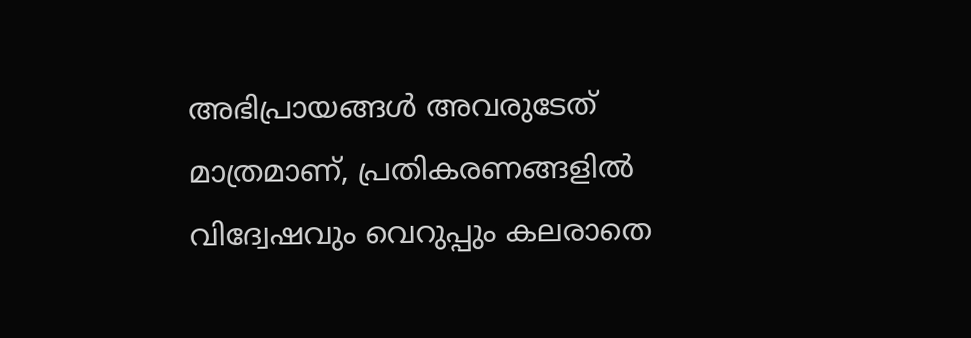അഭിപ്രായങ്ങള്‍ അവരുടേത് മാത്രമാണ്, പ്രതികരണങ്ങളിൽ വിദ്വേഷവും വെറുപ്പും കലരാതെ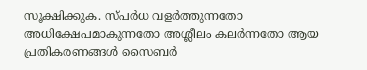സൂക്ഷിക്കുക. സ്പർധ വളർത്തുന്നതോ അധിക്ഷേപമാകുന്നതോ അശ്ലീലം കലർന്നതോ ആയ പ്രതികരണങ്ങൾ സൈബർ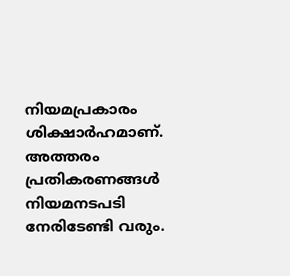നിയമപ്രകാരം ശിക്ഷാർഹമാണ്. അത്തരം പ്രതികരണങ്ങൾ നിയമനടപടി നേരിടേണ്ടി വരും.